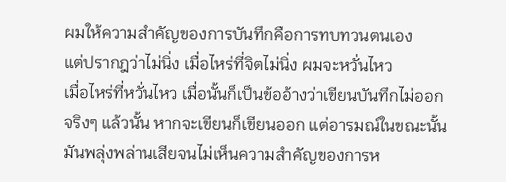ผมให้ความสำคัญของการบันทึกคือการทบทวนตนเอง
แต่ปรากฎว่าไม่นิ่ง เมื่อไหร่ที่จิตไม่นิ่ง ผมจะหวั่นไหว
เมื่อไหร่ที่หวั่นไหว เมื่อนั้นก็เป็นข้ออ้างว่าเขียนบันทึกไม่ออก
จริงๆ แล้วนั้น หากจะเขียนก็เขียนออก แต่อารมณ์ในขณะนั้น
มันพลุ่งพล่านเสียจนไม่เห็นความสำคัญของการห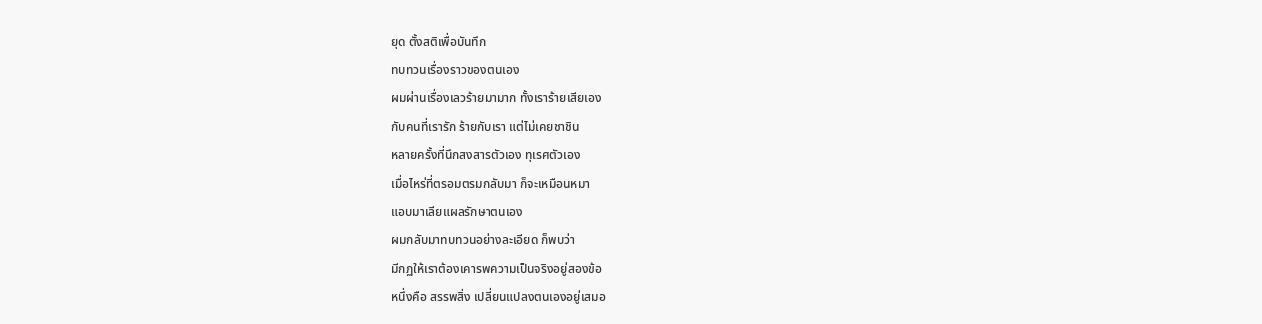ยุด ตั้งสติเพื่อบันทึก
ทบทวนเรื่องราวของตนเอง
ผมผ่านเรื่องเลวร้ายมามาก ทั้งเราร้ายเสียเอง
กับคนที่เรารัก ร้ายกับเรา แต่ไม่เคยชาชิน
หลายครั้งที่นึกสงสารตัวเอง ทุเรศตัวเอง
เมื่อไหร่ที่ตรอมตรมกลับมา ก็จะเหมือนหมา
แอบมาเลียแผลรักษาตนเอง
ผมกลับมาทบทวนอย่างละเอียด ก็พบว่า
มีกฏให้เราต้องเคารพความเป็นจริงอยู่สองข้อ
หนึ่งคือ สรรพสิ่ง เปลี่ยนแปลงตนเองอยู่เสมอ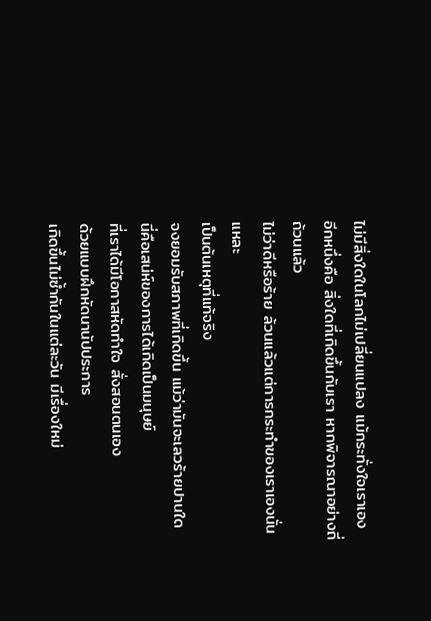ไม่มีสิ่งใดในโลกไม่เปลี่ยนแปลง แม้กระทั่งใจเราเอง
อีกหนึ่งคือ สิ่งใดที่เกิดขึ้นกับเรา หากพิจารณาอย่างถี่ถ้วนแล้ว
ไม่ว่าดีหรือร้าย ล้วนแล้วแต่การกระทำของเราเองนั่นแหละ
เป็นต้นเหตุที่แท้จริง
จงยอมรับสภาพที่เกิดขึ้น แม้ว่ามันจะเลวร้ายปานใด
นี่คือเสน่ห์ของการได้เกิดเป็นมนุษย์
ที่เราได้มีโอกาสหัดทำใจ สั่งสอนตนเอง
ด้วยแบบฝึกหัดนานัปประการ
เกิดขึ้นไม่ซ้ำกันในแต่ละวัน มีเรื่องใหม่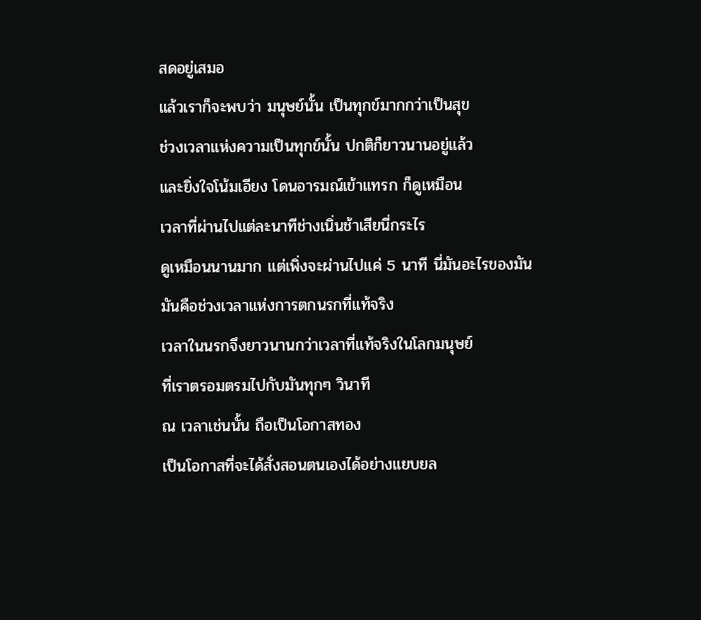สดอยู่เสมอ
แล้วเราก็จะพบว่า มนุษย์นั้น เป็นทุกข์มากกว่าเป็นสุข
ช่วงเวลาแห่งความเป็นทุกข์นั้น ปกติก็ยาวนานอยู่แล้ว
และยิ่งใจโน้มเอียง โดนอารมณ์เข้าแทรก ก็ดูเหมือน
เวลาที่ผ่านไปแต่ละนาทีช่างเนิ่นช้าเสียนี่กระไร
ดูเหมือนนานมาก แต่เพิ่งจะผ่านไปแค่ 5 นาที นี่มันอะไรของมัน
มันคือช่วงเวลาแห่งการตกนรกที่แท้จริง
เวลาในนรกจึงยาวนานกว่าเวลาที่แท้จริงในโลกมนุษย์
ที่เราตรอมตรมไปกับมันทุกๆ วินาที
ณ เวลาเช่นนั้น ถือเป็นโอกาสทอง
เป็นโอกาสที่จะได้สั่งสอนตนเองได้อย่างแยบยล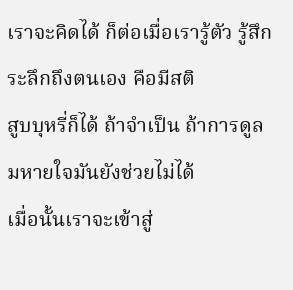เราจะคิดได้ ก็ต่อเมื่อเรารู้ตัว รู้สึกระลึกถึงตนเอง คือมีสติ
สูบบุหรี่ก็ได้ ถ้าจำเป็น ถ้าการดูลมหายใจมันยังช่วยไม่ได้
เมื่อนั้นเราจะเข้าสู่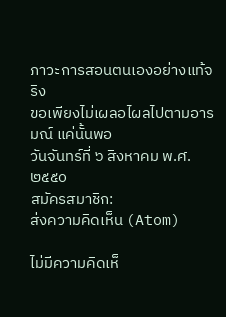ภาวะการสอนตนเองอย่างแท้จริง
ขอเพียงไม่เผลอไผลไปตามอารมณ์ แค่นั้นพอ
วันจันทร์ที่ ๖ สิงหาคม พ.ศ. ๒๕๕๐
สมัครสมาชิก:
ส่งความคิดเห็น (Atom)

ไม่มีความคิดเห็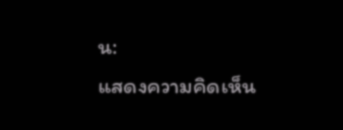น:
แสดงความคิดเห็น